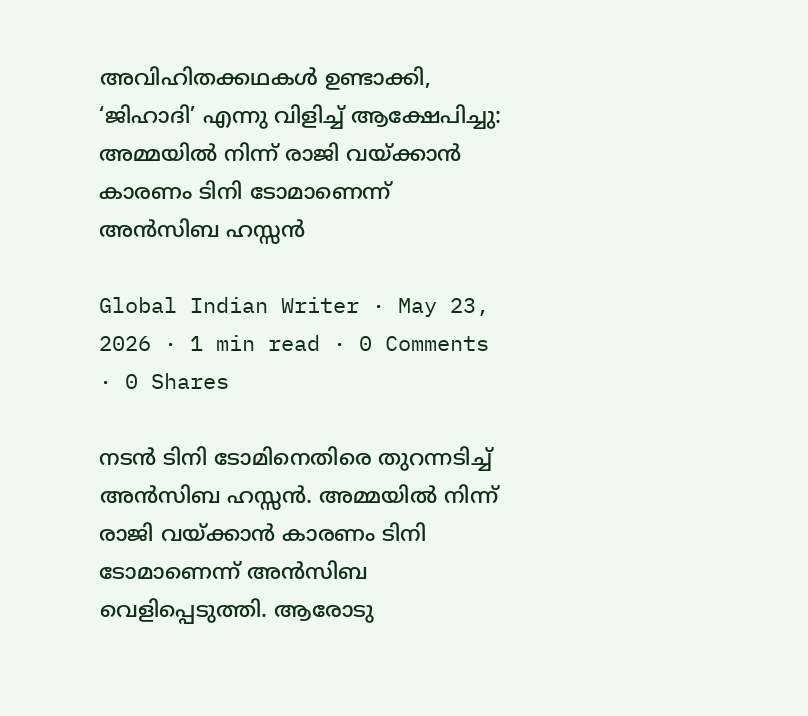അവിഹിതക്കഥകൾ ഉണ്ടാക്കി, ‘ജിഹാദി’ എന്നു വിളിച്ച് ആക്ഷേപിച്ചു: അമ്മയിൽ നിന്ന് രാജി വയ്ക്കാൻ കാരണം ടിനി ടോമാണെന്ന് അൻസിബ ഹസ്സൻ

Global Indian Writer · May 23, 2026 · 1 min read · 0 Comments · 0 Shares

നടൻ ടിനി ടോമിനെതിരെ തുറന്നടിച്ച് അൻസിബ ഹസ്സൻ. അമ്മയിൽ നിന്ന് രാജി വയ്ക്കാൻ കാരണം ടിനി ടോമാണെന്ന് അൻസിബ വെളിപ്പെടുത്തി. ആരോടു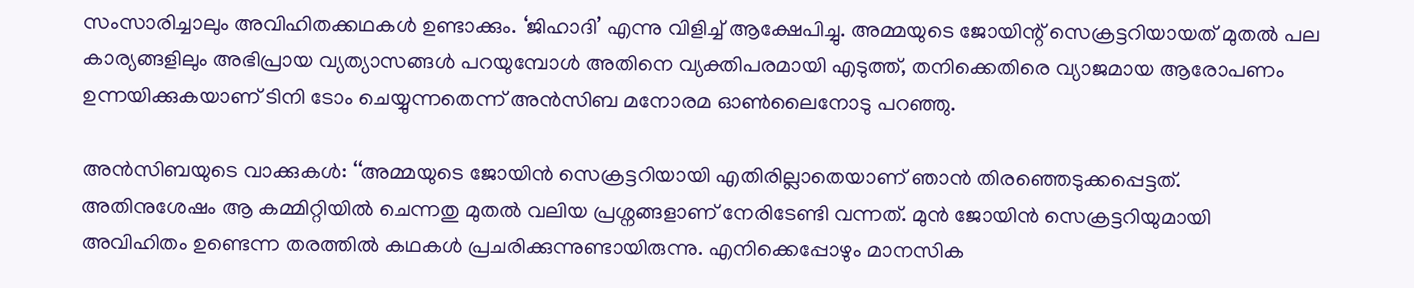സംസാരിച്ചാലും അവിഹിതക്കഥകൾ ഉണ്ടാക്കും. ‘ജിഹാദി’ എന്നു വിളിച്ച് ആക്ഷേപിച്ചു. അമ്മയുടെ ജോയിന്റ് സെക്രട്ടറിയായത് മുതൽ പല കാര്യങ്ങളിലും അഭിപ്രായ വ്യത്യാസങ്ങള്‍ പറയുമ്പോൾ അതിനെ വ്യക്തിപരമായി എടുത്ത്, തനിക്കെതിരെ വ്യാജമായ ആരോപണം ഉന്നയിക്കുകയാണ് ടിനി ടോം ചെയ്യുന്നതെന്ന് അൻസിബ മനോരമ ഓൺലൈനോടു പറഞ്ഞു.

അൻസിബയുടെ വാക്കുകൾ: ‘‘അമ്മയുടെ ജോയിൻ സെക്രട്ടറിയായി എതിരില്ലാതെയാണ് ഞാൻ തിരഞ്ഞെടുക്കപ്പെട്ടത്. അതിനുശേഷം ആ കമ്മിറ്റിയിൽ ചെന്നതു മുതൽ വലിയ പ്രശ്നങ്ങളാണ് നേരിടേണ്ടി വന്നത്. മുൻ ജോയിൻ സെക്രട്ടറിയുമായി അവിഹിതം ഉണ്ടെന്ന തരത്തിൽ കഥകൾ പ്രചരിക്കുന്നുണ്ടായിരുന്നു. എനിക്കെപ്പോഴും മാനസിക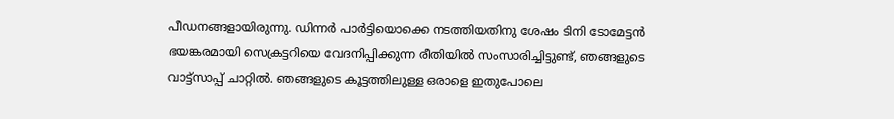പീഡനങ്ങളായിരുന്നു. ഡിന്നർ പാർട്ടിയൊക്കെ നടത്തിയതിനു ശേഷം ടിനി ടോമേട്ടൻ ഭയങ്കരമായി സെക്രട്ടറിയെ വേദനിപ്പിക്കുന്ന രീതിയിൽ സംസാരിച്ചിട്ടുണ്ട്, ഞങ്ങളുടെ വാട്ട്സാപ്പ് ചാറ്റിൽ. ഞങ്ങളുടെ കൂട്ടത്തിലുള്ള ഒരാളെ ഇതുപോലെ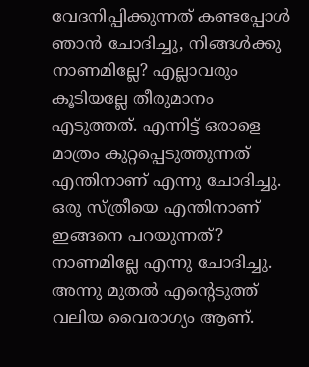വേദനിപ്പിക്കുന്നത് കണ്ടപ്പോൾ ഞാൻ ചോദിച്ചു, നിങ്ങൾക്കു നാണമില്ലേ? എല്ലാവരും കൂടിയല്ലേ തീരുമാനം എടുത്തത്. എന്നിട്ട് ഒരാളെ മാത്രം കുറ്റപ്പെടുത്തുന്നത് എന്തിനാണ് എന്നു ചോദിച്ചു. ഒരു സ്ത്രീയെ എന്തിനാണ് ഇങ്ങനെ പറയുന്നത്? നാണമില്ലേ എന്നു ചോദിച്ചു. അന്നു മുതൽ എന്റെടുത്ത് വലിയ വൈരാഗ്യം ആണ്.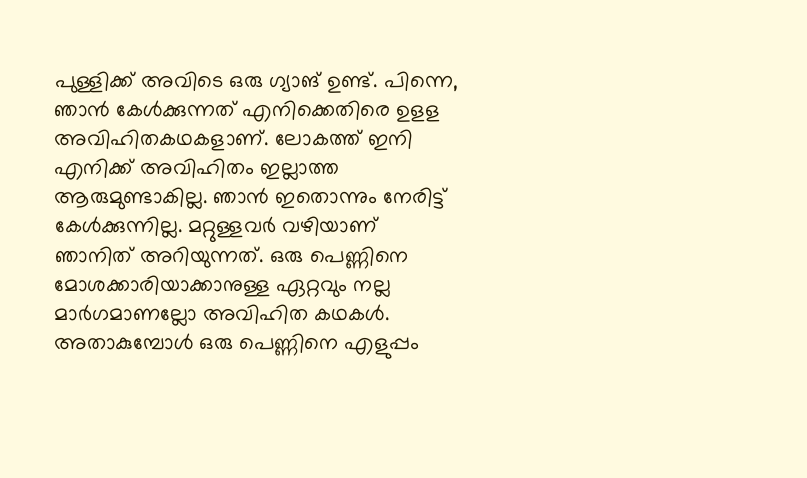പുള്ളിക്ക് അവിടെ ഒരു ഗ്യാങ് ഉണ്ട്. പിന്നെ, ഞാൻ കേൾക്കുന്നത് എനിക്കെതിരെ ഉളള അവിഹിതകഥകളാണ്. ലോകത്ത് ഇനി എനിക്ക് അവിഹിതം ഇല്ലാത്ത ആരുമുണ്ടാകില്ല. ഞാൻ ഇതൊന്നും നേരിട്ട് കേൾക്കുന്നില്ല. മറ്റുള്ളവർ വഴിയാണ് ഞാനിത് അറിയുന്നത്. ഒരു പെണ്ണിനെ മോശക്കാരിയാക്കാനുള്ള ഏറ്റവും നല്ല മാര്‍ഗമാണല്ലോ അവിഹിത കഥകൾ. അതാകുമ്പോൾ ഒരു പെണ്ണിനെ എളുപ്പം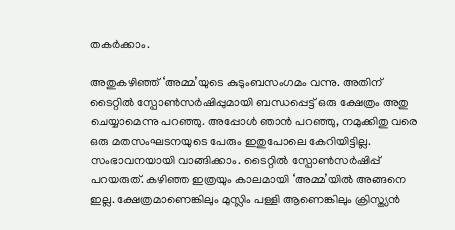തകര്‍ക്കാം.

അതുകഴിഞ്ഞ് ‘അമ്മ’യുടെ കുടുംബസംഗമം വന്നു. അതിന് ടൈറ്റിൽ സ്പോൺസർഷിപ്പുമായി ബന്ധപ്പെട്ട് ഒരു ക്ഷേത്രം അതു ചെയ്യാമെന്നു പറഞ്ഞു. അപ്പോൾ ഞാൻ പറഞ്ഞു, നമുക്കിതു വരെ ഒരു മതസംഘടനയുടെ പേരും ഇതുപോലെ കേറിയിട്ടില്ല. സംഭാവനയായി വാങ്ങിക്കാം. ടൈറ്റിൽ സ്പോൺസർഷിപ്പ് പറയരുത്. കഴിഞ്ഞ ഇത്രയും കാലമായി ‘അമ്മ’യിൽ അങ്ങനെ ഇല്ല. ക്ഷേത്രമാണെങ്കിലും മുസ്ലിം പള്ളി ആണെങ്കിലും ക്രിസ്ത്യൻ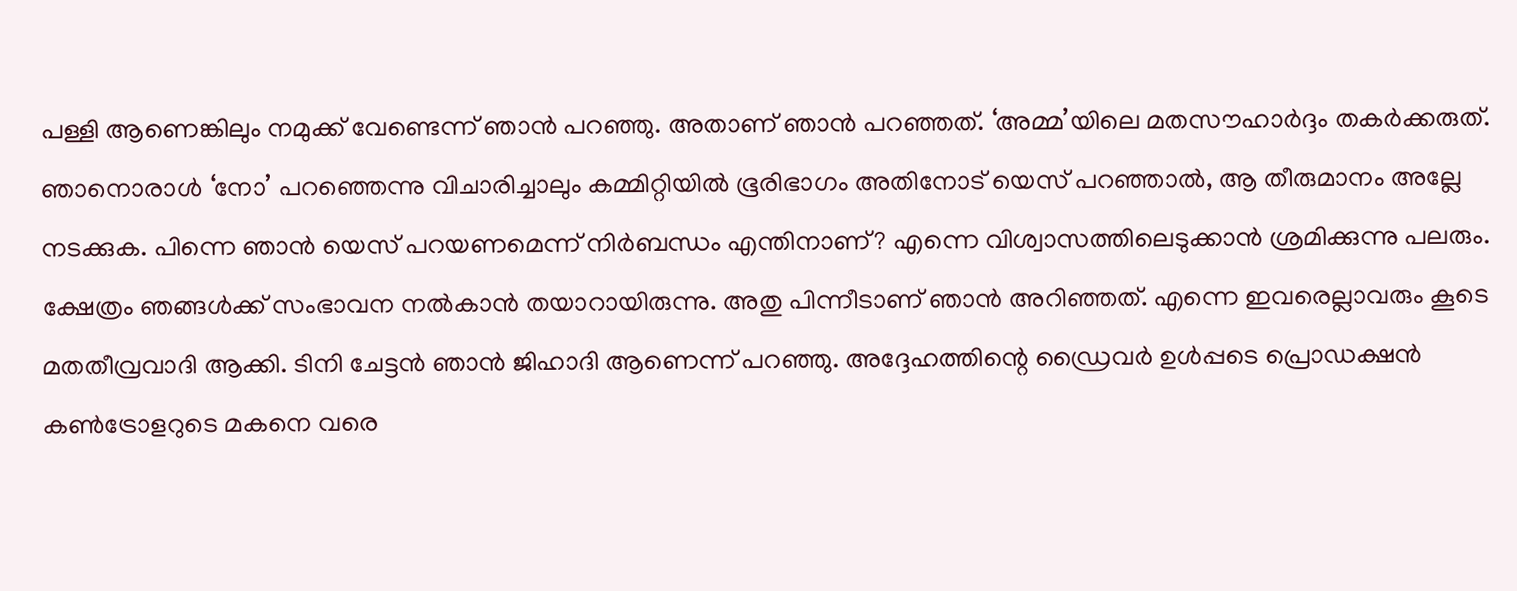പള്ളി ആണെങ്കിലും നമുക്ക് വേണ്ടെന്ന് ഞാൻ പറഞ്ഞു. അതാണ് ഞാൻ പറഞ്ഞത്. ‘അമ്മ’യിലെ മതസൗഹാർദ്ദം തകർക്കരുത്. ഞാനൊരാൾ ‘നോ’ പറഞ്ഞെന്നു വിചാരിച്ചാലും കമ്മിറ്റിയിൽ ഭൂരിഭാഗം അതിനോട് യെസ് പറഞ്ഞാൽ, ആ തീരുമാനം അല്ലേ നടക്കുക. പിന്നെ ഞാൻ യെസ് പറയണമെന്ന് നിർബന്ധം എന്തിനാണ്? എന്നെ വിശ്വാസത്തിലെടുക്കാൻ ശ്രമിക്കുന്നു പലരും. ക്ഷേത്രം ഞങ്ങൾക്ക് സംഭാവന നൽകാൻ തയാറായിരുന്നു. അതു പിന്നീടാണ് ഞാൻ അറി‍ഞ്ഞത്. എന്നെ ഇവരെല്ലാവരും കൂടെ മതതീവ്രവാദി ആക്കി. ടിനി ചേട്ടൻ ഞാൻ ജിഹാദി ആണെന്ന് പറഞ്ഞു. അദ്ദേഹത്തിന്റെ ഡ്രൈവർ ഉൾപ്പടെ പ്രൊഡക്ഷൻ കൺട്രോളറുടെ മകനെ വരെ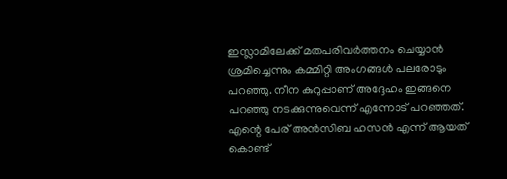ഇസ്ലാമിലേക്ക് മതപരിവർത്തനം ചെയ്യാൻ ശ്രമിച്ചെന്നും കമ്മിറ്റി അംഗങ്ങൾ പലരോടും പറഞ്ഞു. നീന കുറുപ്പാണ് അദ്ദേഹം ഇങ്ങനെ പറഞ്ഞു നടക്കുന്നുവെന്ന് എന്നോട് പറഞ്ഞത്. എന്റെ പേര് അൻസിബ ഹസൻ എന്ന് ആയത് കൊണ്ട്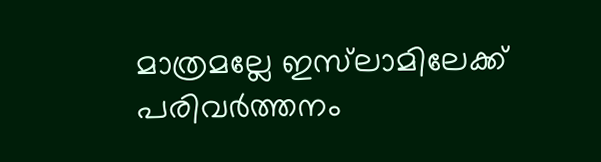മാത്രമല്ലേ ഇസ്‌ലാമിലേക്ക് പരിവര്‍ത്തനം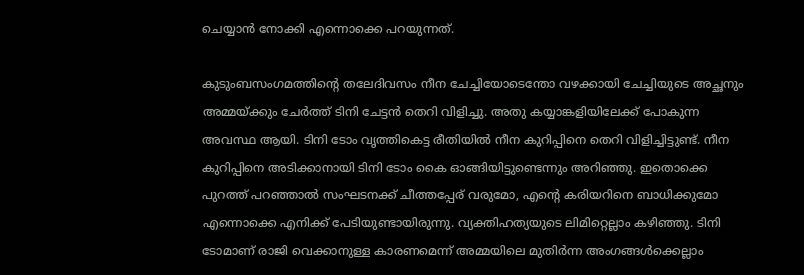ചെയ്യാൻ നോക്കി എന്നൊക്കെ പറയുന്നത്.

കുടുംബസംഗമത്തിന്റെ തലേദിവസം നീന ചേച്ചിയോടെന്തോ വഴക്കായി ചേച്ചിയുടെ അച്ഛനും അമ്മയ്ക്കും ചേർത്ത് ടിനി ചേട്ടൻ തെറി വിളിച്ചു. അതു കയ്യാങ്കളിയിലേക്ക് പോകുന്ന അവസ്ഥ ആയി. ടിനി ടോം വൃത്തികെട്ട രീതിയിൽ നീന കുറിപ്പിനെ തെറി വിളിച്ചിട്ടുണ്ട്. നീന കുറിപ്പിനെ അടിക്കാനായി ടിനി ടോം കൈ ഓങ്ങിയിട്ടുണ്ടെന്നും അറിഞ്ഞു. ഇതൊക്കെ പുറത്ത് പറഞ്ഞാൽ സംഘടനക്ക് ചീത്തപ്പേര് വരുമോ, എന്റെ കരിയറിനെ ബാധിക്കുമോ എന്നൊക്കെ എനിക്ക് പേടിയുണ്ടായിരുന്നു. വ്യക്തിഹത്യയുടെ ലിമിറ്റെല്ലാം കഴിഞ്ഞു. ടിനി ടോമാണ് രാജി വെക്കാനുള്ള കാരണമെന്ന് അമ്മയിലെ മുതിർന്ന അംഗങ്ങൾക്കെല്ലാം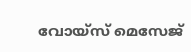വോയ്സ് മെസേജ്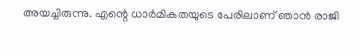അയച്ചിരുന്നു. എന്റെ ധാർമികതയുടെ പേരിലാണ് ഞാൻ രാജി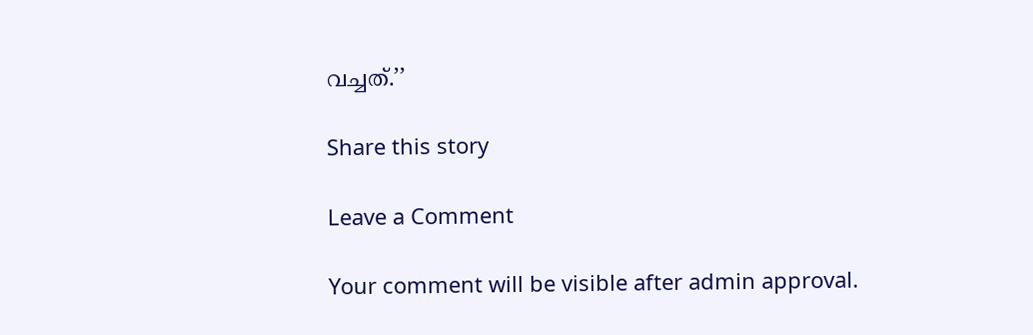വച്ചത്.’’

Share this story

Leave a Comment

Your comment will be visible after admin approval.